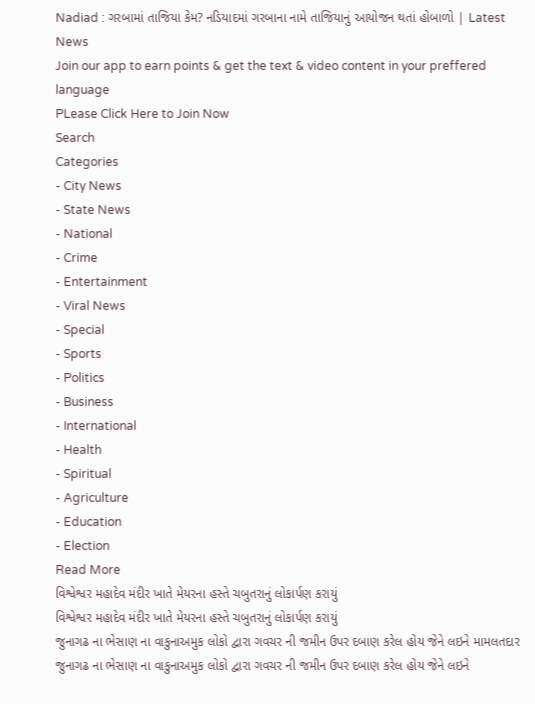Nadiad : ગરબામાં તાજિયા કેમ? નડિયાદમાં ગરબાના નામે તાજિયાનું આયોજન થતાં હોબાળો | Latest News
Join our app to earn points & get the text & video content in your preffered language
PLease Click Here to Join Now
Search
Categories
- City News
- State News
- National
- Crime
- Entertainment
- Viral News
- Special
- Sports
- Politics
- Business
- International
- Health
- Spiritual
- Agriculture
- Education
- Election
Read More
વિશ્વેશ્વર મહાદેવ મંદીર ખાતે મેયરના હસ્તે ચબુતરાનું લોકાર્પણ કરાયું
વિશ્વેશ્વર મહાદેવ મંદીર ખાતે મેયરના હસ્તે ચબુતરાનું લોકાર્પણ કરાયું
જુનાગઢ ના ભેસાણ ના વાકુનાઅમુક લોકો દ્વારા ગવચર ની જમીન ઉપર દબાણ કરેલ હોય જેને લઇને મામલતદાર
જુનાગઢ ના ભેસાણ ના વાકુનાઅમુક લોકો દ્વારા ગવચર ની જમીન ઉપર દબાણ કરેલ હોય જેને લઇને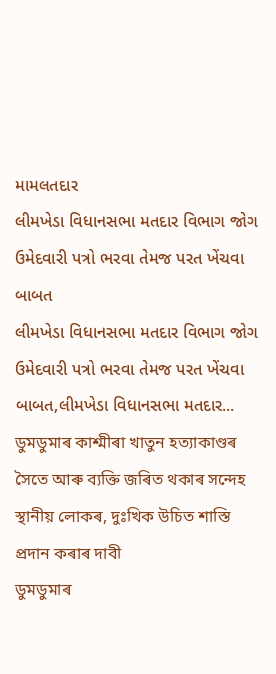મામલતદાર
લીમખેડા વિધાનસભા મતદાર વિભાગ જોગ ઉમેદવારી પત્રો ભરવા તેમજ પરત ખેંચવા બાબત
લીમખેડા વિધાનસભા મતદાર વિભાગ જોગ ઉમેદવારી પત્રો ભરવા તેમજ પરત ખેંચવા બાબત,લીમખેડા વિધાનસભા મતદાર...
ডুমডুমাৰ কাশ্মীৰা খাতুন হত্যাকাণ্ডৰ সৈতে আৰু ব্যক্তি জৰিত থকাৰ সন্দেহ স্থানীয় লোকৰ, দুঃখিক উচিত শাস্তি প্ৰদান কৰাৰ দাবী
ডুমডুমাৰ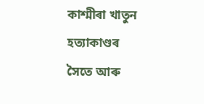কাশ্মীৰা খাতুন হত্যাকাণ্ডৰ সৈতে আৰু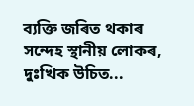ব্যক্তি জৰিত থকাৰ সন্দেহ স্থানীয় লোকৰ, দুঃখিক উচিত...